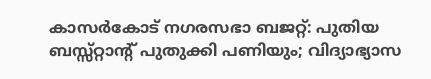കാസര്‍കോട് നഗരസഭാ ബജറ്റ്: പുതിയ ബസ്സ്റ്റാന്റ് പുതുക്കി പണിയും; വിദ്യാഭ്യാസ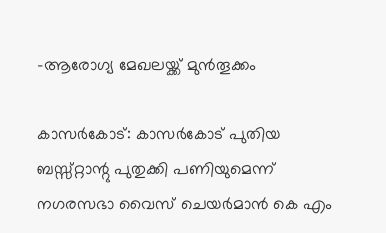-ആരോഗ്യ മേഖലയ്ക്ക് മുന്‍തൂക്കം

കാസര്‍കോട്: കാസര്‍കോട് പുതിയ ബസ്സ്റ്റാന്റു പുതുക്കി പണിയുമെന്ന് നഗരസഭാ വൈസ് ചെയര്‍മാന്‍ കെ എം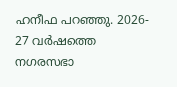ഹനീഫ പറഞ്ഞു. 2026- 27 വര്‍ഷത്തെ നഗരസഭാ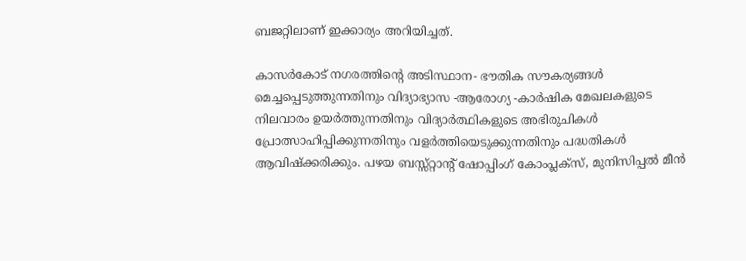ബജറ്റിലാണ് ഇക്കാര്യം അറിയിച്ചത്.

കാസര്‍കോട് നഗരത്തിന്റെ അടിസ്ഥാന- ഭൗതിക സൗകര്യങ്ങള്‍ മെച്ചപ്പെടുത്തുന്നതിനും വിദ്യാഭ്യാസ -ആരോഗ്യ -കാര്‍ഷിക മേഖലകളുടെ നിലവാരം ഉയര്‍ത്തുന്നതിനും വിദ്യാര്‍ത്ഥികളുടെ അഭിരുചികള്‍ പ്രോത്സാഹിപ്പിക്കുന്നതിനും വളര്‍ത്തിയെടുക്കുന്നതിനും പദ്ധതികള്‍ ആവിഷ്‌ക്കരിക്കും. പഴയ ബസ്സ്റ്റാന്റ് ഷോപ്പിംഗ് കോംപ്ലക്‌സ്, മുനിസിപ്പല്‍ മീന്‍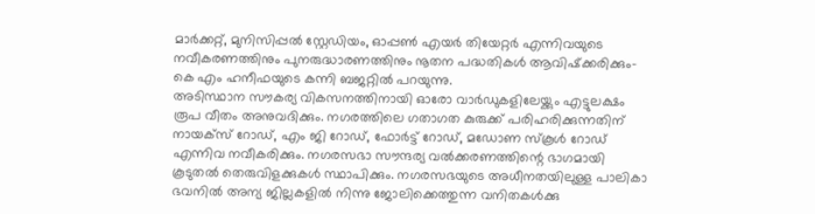മാര്‍ക്കറ്റ്, മുനിസിപ്പല്‍ സ്റ്റേഡിയം, ഓപ്പണ്‍ എയര്‍ തിയേറ്റര്‍ എന്നിവയുടെ നവീകരണത്തിനും പുനരുദ്ധാരണത്തിനും നൂതന പദ്ധതികള്‍ ആവിഷ്‌ക്കരിക്കും- കെ എം ഹനീഫയുടെ കന്നി ബജറ്റില്‍ പറയുന്നു.
അടിസ്ഥാന സൗകര്യ വികസനത്തിനായി ഓരോ വാര്‍ഡുകളിലേയ്ക്കും എട്ടുലക്ഷം രൂപ വീതം അനുവദിക്കും. നഗരത്തിലെ ഗതാഗത കുരുക്ക് പരിഹരിക്കുന്നതിന് നായക്‌സ് റോഡ്, എം ജി റോഡ്, ഫോര്‍ട്ട് റോഡ്, മഡോണ സ്‌കൂള്‍ റോഡ് എന്നിവ നവീകരിക്കും. നഗരസഭാ സൗന്ദര്യ വല്‍ക്കരണത്തിന്റെ ഭാഗമായി കൂടുതല്‍ തെരുവിളക്കുകള്‍ സ്ഥാപിക്കും. നഗരസഭയുടെ അധീനതയിലുള്ള പാലികാ ഭവനിൽ അന്യ ജില്ലകളില്‍ നിന്നു ജോലിക്കെത്തുന്ന വനിതകള്‍ക്കു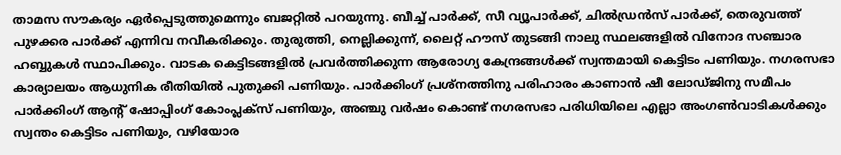താമസ സൗകര്യം ഏര്‍പ്പെടുത്തുമെന്നും ബജറ്റില്‍ പറയുന്നു. ബീച്ച് പാര്‍ക്ക്, സീ വ്യൂപാര്‍ക്ക്, ചില്‍ഡ്രന്‍സ് പാര്‍ക്ക്, തെരുവത്ത് പുഴക്കര പാര്‍ക്ക് എന്നിവ നവീകരിക്കും. തുരുത്തി, നെല്ലിക്കുന്ന്, ലൈറ്റ് ഹൗസ് തുടങ്ങി നാലു സ്ഥലങ്ങളില്‍ വിനോദ സഞ്ചാര ഹബ്ബുകള്‍ സ്ഥാപിക്കും. വാടക കെട്ടിടങ്ങളില്‍ പ്രവര്‍ത്തിക്കുന്ന ആരോഗ്യ കേന്ദ്രങ്ങള്‍ക്ക് സ്വന്തമായി കെട്ടിടം പണിയും. നഗരസഭാ കാര്യാലയം ആധുനിക രീതിയില്‍ പുതുക്കി പണിയും. പാര്‍ക്കിംഗ് പ്രശ്‌നത്തിനു പരിഹാരം കാണാന്‍ ഷീ ലോഡ്ജിനു സമീപം പാര്‍ക്കിംഗ് ആന്റ് ഷോപ്പിംഗ് കോംപ്ലക്‌സ് പണിയും, അഞ്ചു വര്‍ഷം കൊണ്ട് നഗരസഭാ പരിധിയിലെ എല്ലാ അംഗണ്‍വാടികള്‍ക്കും സ്വന്തം കെട്ടിടം പണിയും, വഴിയോര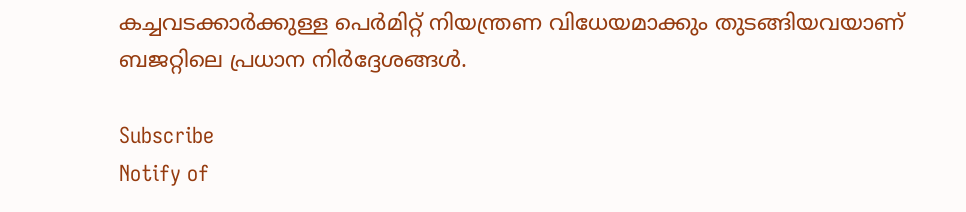കച്ചവടക്കാര്‍ക്കുള്ള പെര്‍മിറ്റ് നിയന്ത്രണ വിധേയമാക്കും തുടങ്ങിയവയാണ് ബജറ്റിലെ പ്രധാന നിര്‍ദ്ദേശങ്ങള്‍.

Subscribe
Notify of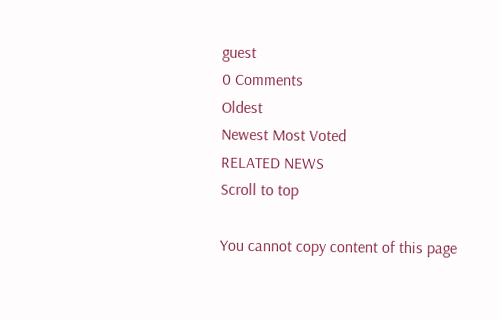guest
0 Comments
Oldest
Newest Most Voted
RELATED NEWS
Scroll to top

You cannot copy content of this page